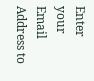Enter your Email Address to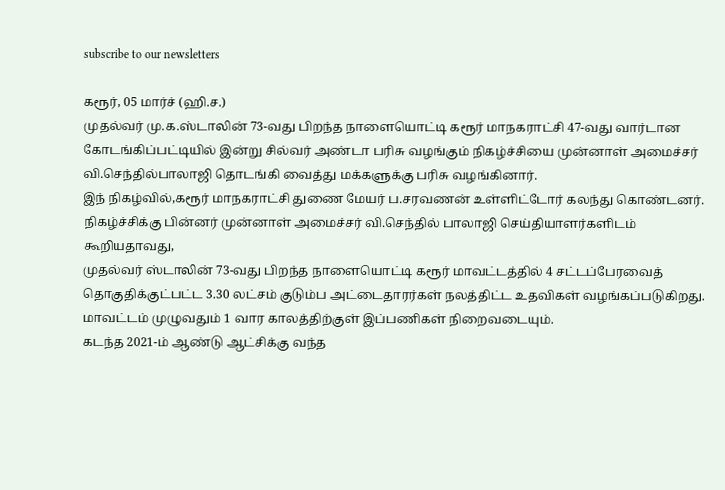subscribe to our newsletters

கரூர், 05 மார்ச் (ஹி.ச.)
முதல்வர் மு.க.ஸ்டாலின் 73-வது பிறந்த நாளையொட்டி கரூர் மாநகராட்சி 47-வது வார்டான கோடங்கிப்பட்டியில் இன்று சில்வர் அண்டா பரிசு வழங்கும் நிகழ்ச்சியை முன்னாள் அமைச்சர் வி.செந்தில்பாலாஜி தொடங்கி வைத்து மக்களுக்கு பரிசு வழங்கினார்.
இந் நிகழ்வில்,கரூர் மாநகராட்சி துணை மேயர் ப.சரவணன் உள்ளிட்டோர் கலந்து கொண்டனர்.
நிகழ்ச்சிக்கு பின்னர் முன்னாள் அமைச்சர் வி.செந்தில் பாலாஜி செய்தியாளர்களிடம் கூறியதாவது,
முதல்வர் ஸ்டாலின் 73-வது பிறந்த நாளையொட்டி கரூர் மாவட்டத்தில் 4 சட்டப்பேரவைத் தொகுதிக்குட்பட்ட 3.30 லட்சம் குடும்ப அட்டைதாரர்கள் நலத்திட்ட உதவிகள் வழங்கப்படுகிறது.
மாவட்டம் முழுவதும் 1 வார காலத்திற்குள் இப்பணிகள் நிறைவடையும்.
கடந்த 2021-ம் ஆண்டு ஆட்சிக்கு வந்த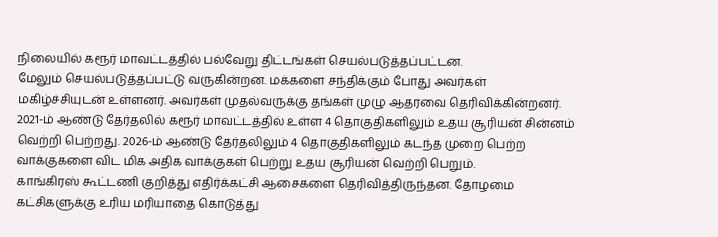நிலையில் கரூர் மாவட்டத்தில் பல்வேறு திட்டங்கள் செயல்படுத்தப்பட்டன.
மேலும் செயல்படுத்தப்பட்டு வருகின்றன. மக்களை சந்திக்கும் போது அவர்கள் மகிழ்ச்சியுடன் உள்ளனர். அவர்கள் முதல்வருக்கு தங்கள் முழு ஆதரவை தெரிவிக்கின்றனர்.
2021-ம் ஆண்டு தேர்தலில் கரூர் மாவட்டத்தில் உள்ள 4 தொகுதிகளிலும் உதய சூரியன் சின்னம் வெற்றி பெற்றது. 2026-ம் ஆண்டு தேர்தலிலும் 4 தொகுதிகளிலும் கடந்த முறை பெற்ற வாக்குகளை விட மிக அதிக வாக்குகள் பெற்று உதய சூரியன் வெற்றி பெறும்.
காங்கிரஸ் கூட்டணி குறித்து எதிர்க்கட்சி ஆசைகளை தெரிவித்திருந்தன. தோழமை கட்சிகளுக்கு உரிய மரியாதை கொடுத்து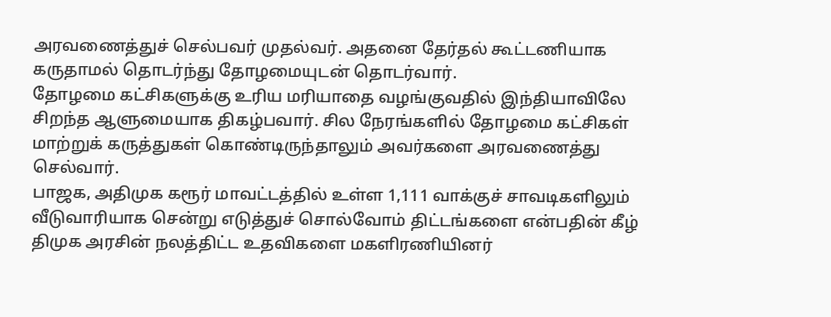அரவணைத்துச் செல்பவர் முதல்வர். அதனை தேர்தல் கூட்டணியாக கருதாமல் தொடர்ந்து தோழமையுடன் தொடர்வார்.
தோழமை கட்சிகளுக்கு உரிய மரியாதை வழங்குவதில் இந்தியாவிலே சிறந்த ஆளுமையாக திகழ்பவார். சில நேரங்களில் தோழமை கட்சிகள் மாற்றுக் கருத்துகள் கொண்டிருந்தாலும் அவர்களை அரவணைத்து செல்வார்.
பாஜக, அதிமுக கரூர் மாவட்டத்தில் உள்ள 1,111 வாக்குச் சாவடிகளிலும் வீடுவாரியாக சென்று எடுத்துச் சொல்வோம் திட்டங்களை என்பதின் கீழ் திமுக அரசின் நலத்திட்ட உதவிகளை மகளிரணியினர்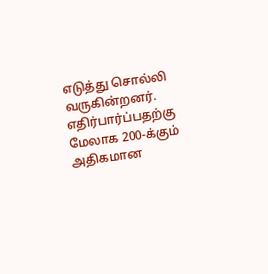எடுத்து சொல்லி வருகின்றனர்.
எதிர்பார்ப்பதற்கு மேலாக 200-க்கும் அதிகமான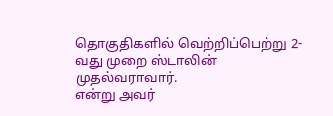தொகுதிகளில் வெற்றிப்பெற்று 2-வது முறை ஸ்டாலின் முதல்வராவார்.
என்று அவர்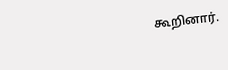கூறினார்.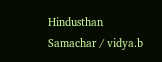Hindusthan Samachar / vidya.b